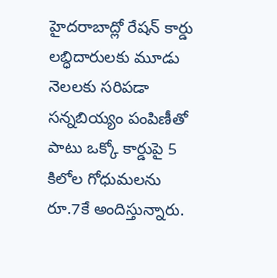హైదరాబాద్లో రేషన్ కార్డు లబ్ధిదారులకు మూడు నెలలకు సరిపడా సన్నబియ్యం పంపిణీతో పాటు ఒక్కో కార్డుపై 5 కిలోల గోధుమలను రూ.7కే అందిస్తున్నారు.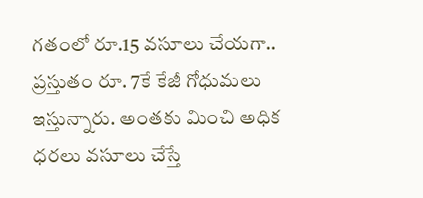గతంలో రూ.15 వసూలు చేయగా.. ప్రస్తుతం రూ. 7కే కేజీ గోధుమలు ఇస్తున్నారు. అంతకు మించి అధిక ధరలు వసూలు చేస్తే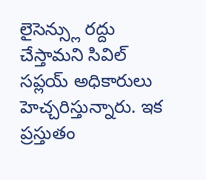లైసెన్స్లు రద్దు చేస్తామని సివిల్ సప్లయ్ అధికారులు హెచ్చరిస్తున్నారు. ఇక ప్రస్తుతం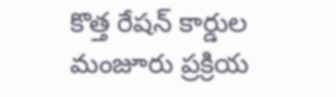కొత్త రేషన్ కార్డుల మంజూరు ప్రక్రియ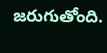జరుగుతోంది.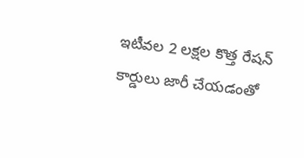ఇటీవల 2 లక్షల కొత్త రేషన్ కార్డులు జారీ చేయడంతో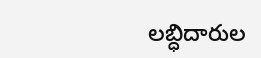లబ్ధిదారుల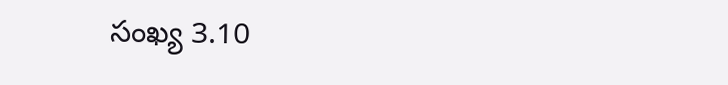సంఖ్య 3.10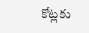కోట్లకు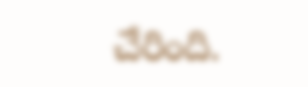చేరింది.